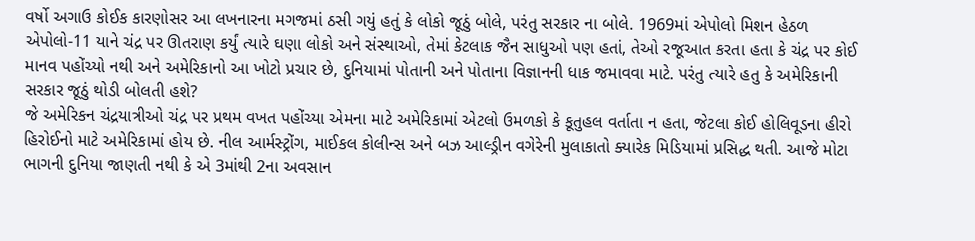વર્ષો અગાઉ કોઈક કારણોસર આ લખનારના મગજમાં ઠસી ગયું હતું કે લોકો જૂઠું બોલે, પરંતુ સરકાર ના બોલે. 1969માં એપોલો મિશન હેઠળ એપોલો-11 યાને ચંદ્ર પર ઊતરાણ કર્યું ત્યારે ઘણા લોકો અને સંસ્થાઓ, તેમાં કેટલાક જૈન સાધુઓ પણ હતાં, તેઓ રજૂઆત કરતા હતા કે ચંદ્ર પર કોઈ માનવ પહોંચ્યો નથી અને અમેરિકાનો આ ખોટો પ્રચાર છે, દુનિયામાં પોતાની અને પોતાના વિજ્ઞાનની ધાક જમાવવા માટે. પરંતુ ત્યારે હતુ કે અમેરિકાની સરકાર જૂઠું થોડી બોલતી હશે?
જે અમેરિકન ચંદ્રયાત્રીઓ ચંદ્ર પર પ્રથમ વખત પહોંચ્યા એમના માટે અમેરિકામાં એટલો ઉમળકો કે કૂતુહલ વર્તાતા ન હતા, જેટલા કોઈ હોલિવૂડના હીરો હિરોઈનો માટે અમેરિકામાં હોય છે. નીલ આર્મસ્ટ્રોંગ, માઈકલ કોલીન્સ અને બઝ આલ્ડ્રીન વગેરેની મુલાકાતો ક્યારેક મિડિયામાં પ્રસિદ્ધ થતી. આજે મોટા ભાગની દુનિયા જાણતી નથી કે એ 3માંથી 2ના અવસાન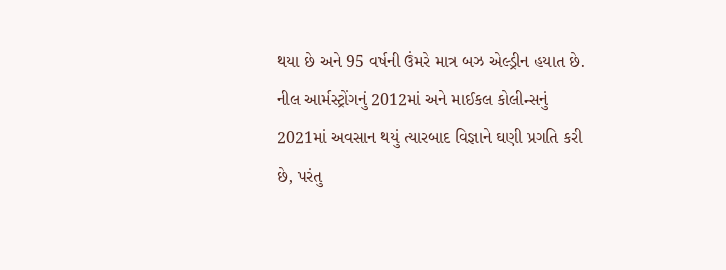થયા છે અને 95 વર્ષની ઉંમરે માત્ર બઝ એલ્ડ્રીન હયાત છે. નીલ આર્મસ્ટ્રોંગનું 2012માં અને માઈકલ કોલીન્સનું 2021માં અવસાન થયું ત્યારબાદ વિજ્ઞાને ઘણી પ્રગતિ કરી છે, પરંતુ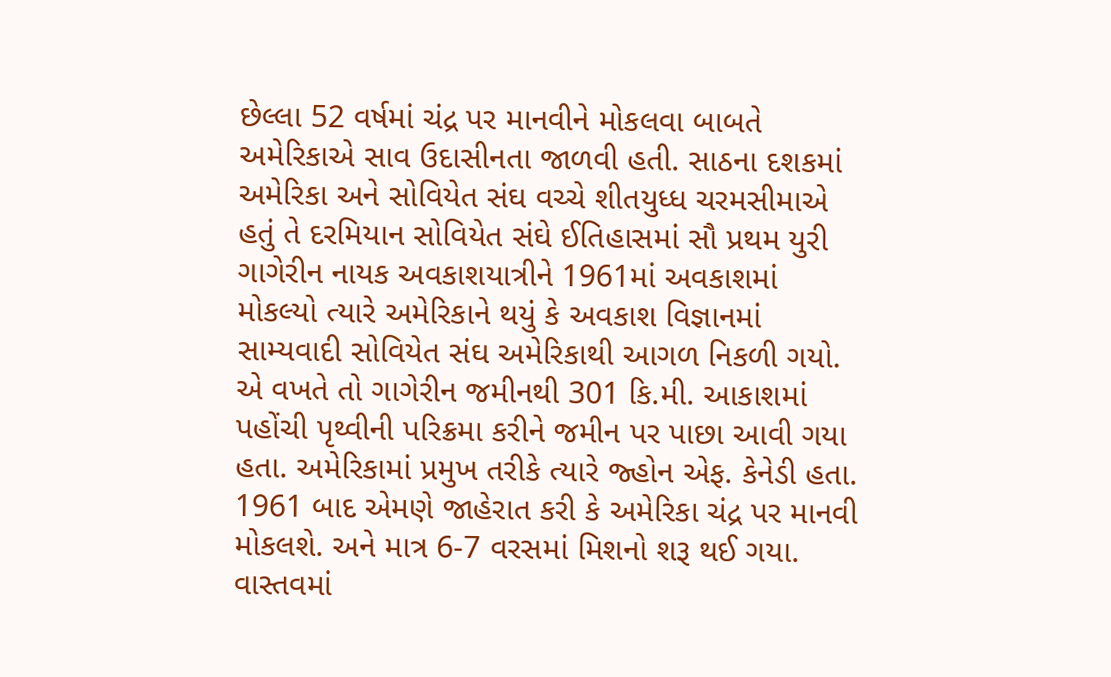છેલ્લા 52 વર્ષમાં ચંદ્ર પર માનવીને મોકલવા બાબતે અમેરિકાએ સાવ ઉદાસીનતા જાળવી હતી. સાઠના દશકમાં અમેરિકા અને સોવિયેત સંઘ વચ્ચે શીતયુધ્ધ ચરમસીમાએ હતું તે દરમિયાન સોવિયેત સંઘે ઈતિહાસમાં સૌ પ્રથમ યુરી ગાગેરીન નાયક અવકાશયાત્રીને 1961માં અવકાશમાં મોકલ્યો ત્યારે અમેરિકાને થયું કે અવકાશ વિજ્ઞાનમાં સામ્યવાદી સોવિયેત સંઘ અમેરિકાથી આગળ નિકળી ગયો. એ વખતે તો ગાગેરીન જમીનથી 301 કિ.મી. આકાશમાં પહોંચી પૃથ્વીની પરિક્રમા કરીને જમીન પર પાછા આવી ગયા હતા. અમેરિકામાં પ્રમુખ તરીકે ત્યારે જ્હોન એફ. કેનેડી હતા. 1961 બાદ એમણે જાહેરાત કરી કે અમેરિકા ચંદ્ર પર માનવી મોકલશે. અને માત્ર 6-7 વરસમાં મિશનો શરૂ થઈ ગયા. વાસ્તવમાં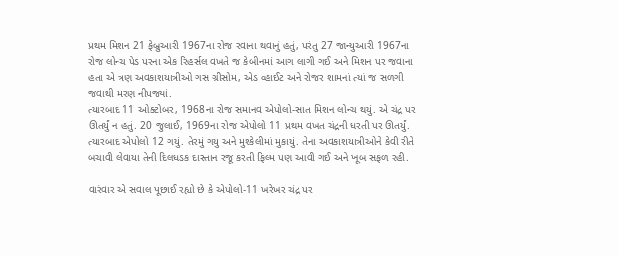પ્રથમ મિશન 21 ફેબ્રુઆરી 1967ના રોજ રવાના થવાનું હતું, પરંતુ 27 જાન્યુઆરી 1967ના રોજ લોન્ચ પેડ પરના એક રિહર્સલ વખતે જ કેબીનમાં આગ લાગી ગઈ અને મિશન પર જવાના હતા એ ત્રણ અવકાશયાત્રીઓ ગસ ગ્રીસોમ, એડ વ્હાઈટ અને રોજર શામનાં ત્યાં જ સળગી જવાથી મરણ નીપજ્યાં.
ત્યારબાદ 11 ઓક્ટોબર, 1968ના રોજ સમાનવ એપોલો-સાત મિશન લોન્ચ થયું. એ ચંદ્ર પર ઊતર્યું ન હતું. 20 જુલાઈ, 1969ના રોજ એપોલો 11 પ્રથમ વખત ચંદ્રની ધરતી પર ઊતર્યું. ત્યારબાદ એપોલો 12 ગયું. તેરમું ગયુ અને મુશ્કેલીમાં મુકાયું. તેના અવકાશયાત્રીઓને કેવી રીતે બચાવી લેવાયા તેની દિલધડક દાસ્તાન રજૂ કરતી ફિલ્મ પણ આવી ગઈ અને ખૂબ સફળ રહી.

વારંવાર એ સવાલ પૂછાઈ રહ્યો છે કે એપોલો-11 ખરેખર ચંદ્ર પર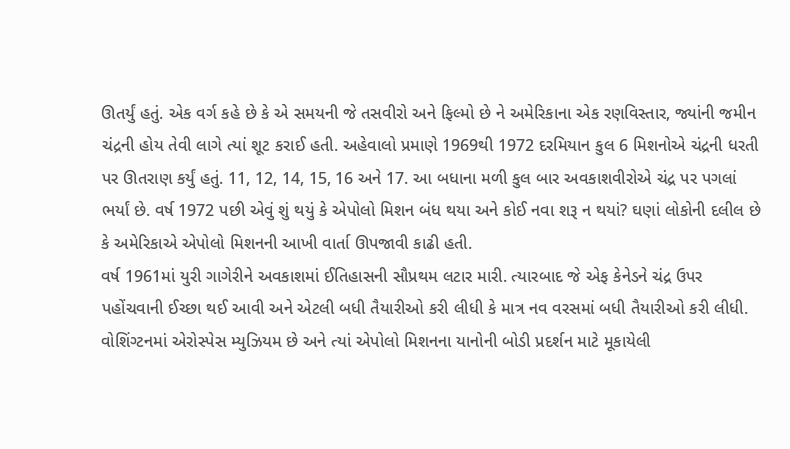ઊતર્યું હતું. એક વર્ગ કહે છે કે એ સમયની જે તસવીરો અને ફિલ્મો છે ને અમેરિકાના એક રણવિસ્તાર, જ્યાંની જમીન ચંદ્રની હોય તેવી લાગે ત્યાં શૂટ કરાઈ હતી. અહેવાલો પ્રમાણે 1969થી 1972 દરમિયાન કુલ 6 મિશનોએ ચંદ્રની ધરતી પર ઊતરાણ કર્યું હતું. 11, 12, 14, 15, 16 અને 17. આ બધાના મળી કુલ બાર અવકાશવીરોએ ચંદ્ર પર પગલાં ભર્યાં છે. વર્ષ 1972 પછી એવું શું થયું કે એપોલો મિશન બંધ થયા અને કોઈ નવા શરૂ ન થયાં? ઘણાં લોકોની દલીલ છે કે અમેરિકાએ એપોલો મિશનની આખી વાર્તા ઊપજાવી કાઢી હતી.
વર્ષ 1961માં યુરી ગાગેરીને અવકાશમાં ઈતિહાસની સૌપ્રથમ લટાર મારી. ત્યારબાદ જે એફ કેનેડને ચંદ્ર ઉપર પહોંચવાની ઈચ્છા થઈ આવી અને એટલી બધી તૈયારીઓ કરી લીધી કે માત્ર નવ વરસમાં બધી તૈયારીઓ કરી લીધી. વોશિંગ્ટનમાં એરોસ્પેસ મ્યુઝિયમ છે અને ત્યાં એપોલો મિશનના યાનોની બોડી પ્રદર્શન માટે મૂકાયેલી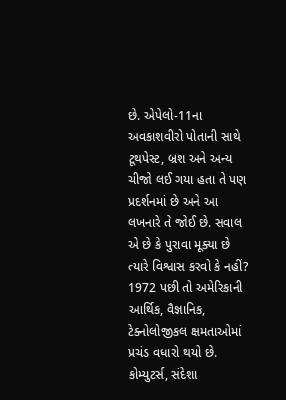છે. એપેલો-11ના અવકાશવીરો પોતાની સાથે ટૂથપેસ્ટ, બ્રશ અને અન્ય ચીજો લઈ ગયા હતા તે પણ પ્રદર્શનમાં છે અને આ લખનારે તે જોઈ છે. સવાલ એ છે કે પુરાવા મૂક્યા છે ત્યારે વિશ્વાસ કરવો કે નહીં?
1972 પછી તો અમેરિકાની આર્થિક, વૈજ્ઞાનિક, ટેક્નોલોજીકલ ક્ષમતાઓમાં પ્રચંડ વધારો થયો છે. કોમ્યુટર્સ, સંદેશા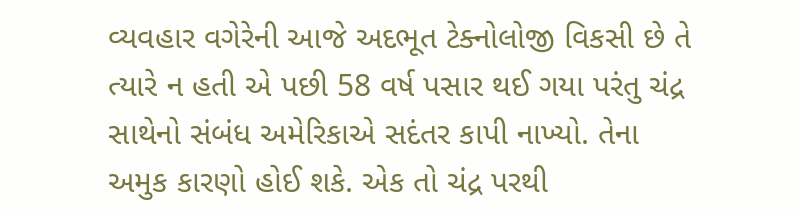વ્યવહાર વગેરેની આજે અદભૂત ટેક્નોલોજી વિકસી છે તે ત્યારે ન હતી એ પછી 58 વર્ષ પસાર થઈ ગયા પરંતુ ચંદ્ર સાથેનો સંબંધ અમેરિકાએ સદંતર કાપી નાખ્યો. તેના અમુક કારણો હોઈ શકે. એક તો ચંદ્ર પરથી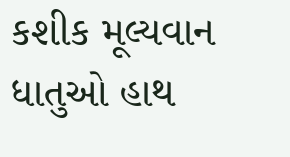કશીક મૂલ્યવાન ધાતુઓ હાથ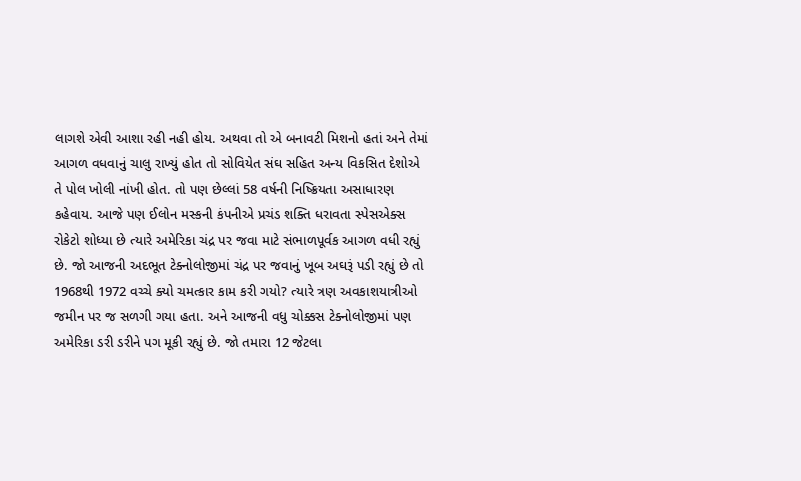લાગશે એવી આશા રહી નહી હોય. અથવા તો એ બનાવટી મિશનો હતાં અને તેમાં આગળ વધવાનું ચાલુ રાખ્યું હોત તો સોવિયેત સંઘ સહિત અન્ય વિકસિત દેશોએ તે પોલ ખોલી નાંખી હોત. તો પણ છેલ્લાં 58 વર્ષની નિષ્ક્રિયતા અસાધારણ કહેવાય. આજે પણ ઈલોન મસ્કની કંપનીએ પ્રચંડ શક્તિ ધરાવતા સ્પેસએક્સ રોકેટો શોધ્યા છે ત્યારે અમેરિકા ચંદ્ર પર જવા માટે સંભાળપૂર્વક આગળ વધી રહ્યું છે. જો આજની અદભૂત ટેક્નોલોજીમાં ચંદ્ર પર જવાનું ખૂબ અઘરૂં પડી રહ્યું છે તો 1968થી 1972 વચ્ચે ક્યો ચમત્કાર કામ કરી ગયો? ત્યારે ત્રણ અવકાશયાત્રીઓ જમીન પર જ સળગી ગયા હતા. અને આજની વધુ ચોક્કસ ટેક્નોલોજીમાં પણ અમેરિકા ડરી ડરીને પગ મૂકી રહ્યું છે. જો તમારા 12 જેટલા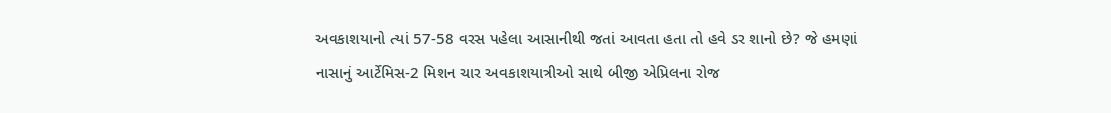અવકાશયાનો ત્યાં 57-58 વરસ પહેલા આસાનીથી જતાં આવતા હતા તો હવે ડર શાનો છે? જે હમણાં નાસાનું આર્ટેમિસ-2 મિશન ચાર અવકાશયાત્રીઓ સાથે બીજી એપ્રિલના રોજ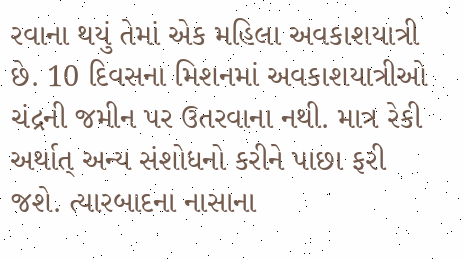રવાના થયું તેમાં એક મહિલા અવકાશયાત્રી છે. 10 દિવસના મિશનમાં અવકાશયાત્રીઓ ચંદ્રની જમીન પર ઉતરવાના નથી. માત્ર રેકી અર્થાત્ અન્ય સંશોધનો કરીને પાછા ફરી જશે. ત્યારબાદના નાસાના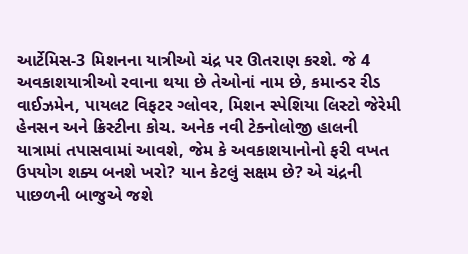આર્ટેમિસ-3 મિશનના યાત્રીઓ ચંદ્ર પર ઊતરાણ કરશે. જે 4 અવકાશયાત્રીઓ રવાના થયા છે તેઓનાં નામ છે, કમાન્ડર રીડ વાઈઝમેન, પાયલટ વિફટર ગ્લોવર, મિશન સ્પેશિયા લિસ્ટો જેરેમી હેનસન અને ક્રિસ્ટીના કોચ. અનેક નવી ટેક્નોલોજી હાલની યાત્રામાં તપાસવામાં આવશે, જેમ કે અવકાશયાનોનો ફરી વખત ઉપયોગ શક્ય બનશે ખરો? યાન કેટલું સક્ષમ છે? એ ચંદ્રની પાછળની બાજુએ જશે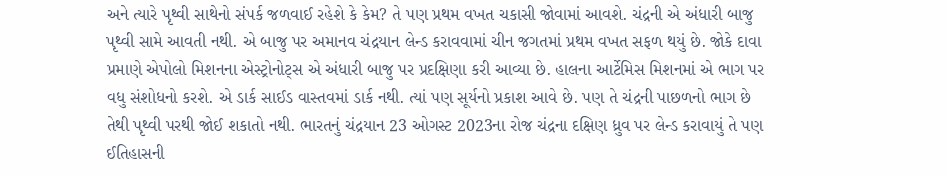અને ત્યારે પૃથ્વી સાથેનો સંપર્ક જળવાઈ રહેશે કે કેમ? તે પણ પ્રથમ વખત ચકાસી જોવામાં આવશે. ચંદ્રની એ અંધારી બાજુ પૃથ્વી સામે આવતી નથી. એ બાજુ પર અમાનવ ચંદ્રયાન લેન્ડ કરાવવામાં ચીન જગતમાં પ્રથમ વખત સફળ થયું છે. જોકે દાવા પ્રમાણે એપોલો મિશનના એસ્ટ્રોનોટ્સ એ અંધારી બાજુ પર પ્રદક્ષિણા કરી આવ્યા છે. હાલના આર્ટેમિસ મિશનમાં એ ભાગ પર વધુ સંશોધનો કરશે. એ ડાર્ક સાઈડ વાસ્તવમાં ડાર્ક નથી. ત્યાં પણ સૂર્યનો પ્રકાશ આવે છે. પણ તે ચંદ્રની પાછળનો ભાગ છે તેથી પૃથ્વી પરથી જોઈ શકાતો નથી. ભારતનું ચંદ્રયાન 23 ઓગસ્ટ 2023ના રોજ ચંદ્રના દક્ષિણ ધ્રુવ પર લેન્ડ કરાવાયું તે પણ ઈતિહાસની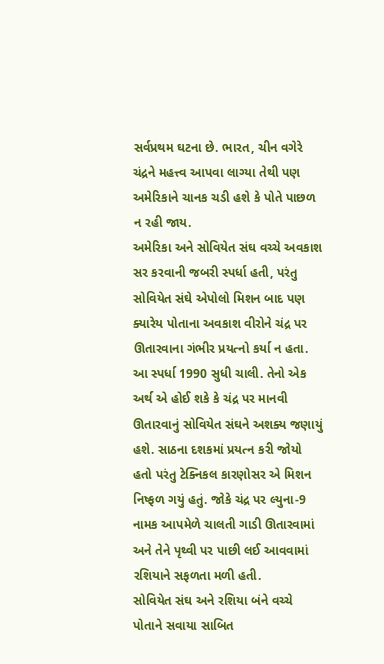સર્વપ્રથમ ઘટના છે. ભારત, ચીન વગેરે ચંદ્રને મહત્ત્વ આપવા લાગ્યા તેથી પણ અમેરિકાને ચાનક ચડી હશે કે પોતે પાછળ ન રહી જાય.
અમેરિકા અને સોવિયેત સંઘ વચ્ચે અવકાશ સર કરવાની જબરી સ્પર્ધા હતી, પરંતુ સોવિયેત સંઘે એપોલો મિશન બાદ પણ ક્યારેય પોતાના અવકાશ વીરોને ચંદ્ર પર ઊતારવાના ગંભીર પ્રયત્નો કર્યા ન હતા. આ સ્પર્ધા 1990 સુધી ચાલી. તેનો એક અર્થ એ હોઈ શકે કે ચંદ્ર પર માનવી ઊતારવાનું સોવિયેત સંઘને અશક્ય જણાયું હશે. સાઠના દશકમાં પ્રયત્ન કરી જોયો હતો પરંતુ ટેક્નિકલ કારણોસર એ મિશન નિષ્ફળ ગયું હતું. જોકે ચંદ્ર પર લ્યુના-9 નામક આપમેળે ચાલતી ગાડી ઊતારવામાં અને તેને પૃથ્વી પર પાછી લઈ આવવામાં રશિયાને સફળતા મળી હતી.
સોવિયેત સંઘ અને રશિયા બંને વચ્ચે પોતાને સવાયા સાબિત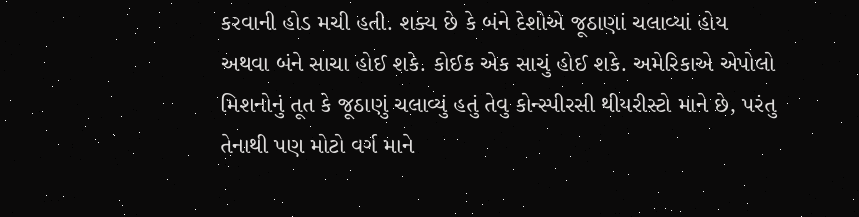કરવાની હોડ મચી હતી. શક્ય છે કે બંને દેશોએ જૂઠાણાં ચલાવ્યાં હોય અથવા બંને સાચા હોઈ શકે. કોઈક એક સાચું હોઈ શકે. અમેરિકાએ એપોલો મિશનોનું તૂત કે જૂઠાણું ચલાવ્યું હતું તેવુ કોન્સ્પીરસી થીયરીસ્ટો માને છે, પરંતુ તેનાથી પણ મોટો વર્ગ માને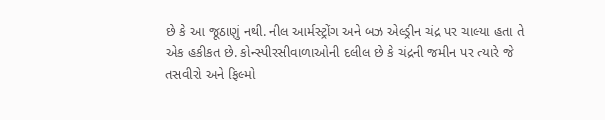છે કે આ જૂઠાણું નથી. નીલ આર્મસ્ટ્રોંગ અને બઝ એલ્ડ્રીન ચંદ્ર પર ચાલ્યા હતા તે એક હકીકત છે. કોન્સ્પીરસીવાળાઓની દલીલ છે કે ચંદ્રની જમીન પર ત્યારે જે તસવીરો અને ફિલ્મો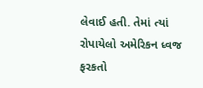લેવાઈ હતી. તેમાં ત્યાં રોપાયેલો અમેરિકન ધ્વજ ફરકતો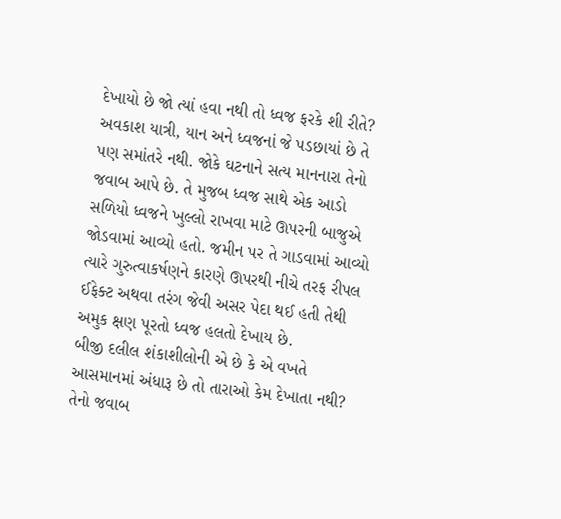દેખાયો છે જો ત્યાં હવા નથી તો ધ્વજ ફરકે શી રીતે? અવકાશ યાત્રી, યાન અને ધ્વજનાં જે પડછાયાં છે તે પણ સમાંતરે નથી. જોકે ઘટનાને સત્ય માનનારા તેનો જવાબ આપે છે. તે મુજબ ધ્વજ સાથે એક આડો સળિયો ધ્વજને ખુલ્લો રાખવા માટે ઊપરની બાજુએ જોડવામાં આવ્યો હતો. જમીન પર તે ગાડવામાં આવ્યો ત્યારે ગુરુત્વાકર્ષણને કારણે ઊપરથી નીચે તરફ રીપલ ઈફેક્ટ અથવા તરંગ જેવી અસર પેદા થઈ હતી તેથી અમુક ક્ષણ પૂરતો ધ્વજ હલતો દેખાય છે.
બીજી દલીલ શંકાશીલોની એ છે કે એ વખતે આસમાનમાં અંધારૂ છે તો તારાઓ કેમ દેખાતા નથી? તેનો જવાબ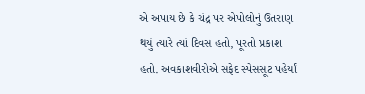એ અપાય છે કે ચંદ્ર પર એપોલોનું ઉતરાણ થયું ત્યારે ત્યાં દિવસ હતો, પૂરતો પ્રકાશ હતો. અવકાશવીરોએ સફેદ સ્પેસસૂટ પહેર્યાં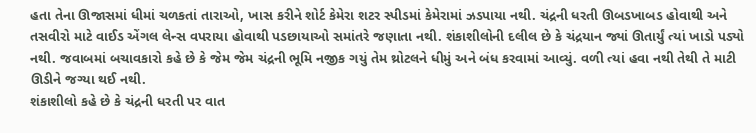હતા તેના ઊજાસમાં ધીમાં ચળકતાં તારાઓ, ખાસ કરીને શોર્ટ કેમેરા શટર સ્પીડમાં કેમેરામાં ઝડપાયા નથી. ચંદ્રની ધરતી ઊબડખાબડ હોવાથી અને તસવીરો માટે વાઈડ એંગલ લેન્સ વપરાયા હોવાથી પડછાયાઓ સમાંતરે જણાતા નથી. શંકાશીલોની દલીલ છે કે ચંદ્રયાન જ્યાં ઊતાર્યું ત્યાં ખાડો પડ્યો નથી. જવાબમાં બચાવકારો કહે છે કે જેમ જેમ ચંદ્રની ભૂમિ નજીક ગયું તેમ થ્રોટલને ધીમું અને બંધ કરવામાં આવ્યું. વળી ત્યાં હવા નથી તેથી તે માટી ઊડીને જગ્યા થઈ નથી.
શંકાશીલો કહે છે કે ચંદ્રની ધરતી પર વાત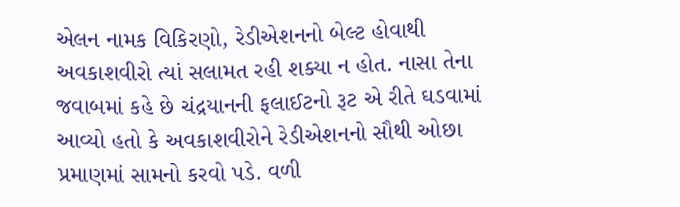એલન નામક વિકિરણો, રેડીએશનનો બેલ્ટ હોવાથી અવકાશવીરો ત્યાં સલામત રહી શક્યા ન હોત. નાસા તેના જવાબમાં કહે છે ચંદ્રયાનની ફલાઈટનો રૂટ એ રીતે ઘડવામાં આવ્યો હતો કે અવકાશવીરોને રેડીએશનનો સૌથી ઓછા પ્રમાણમાં સામનો કરવો પડે. વળી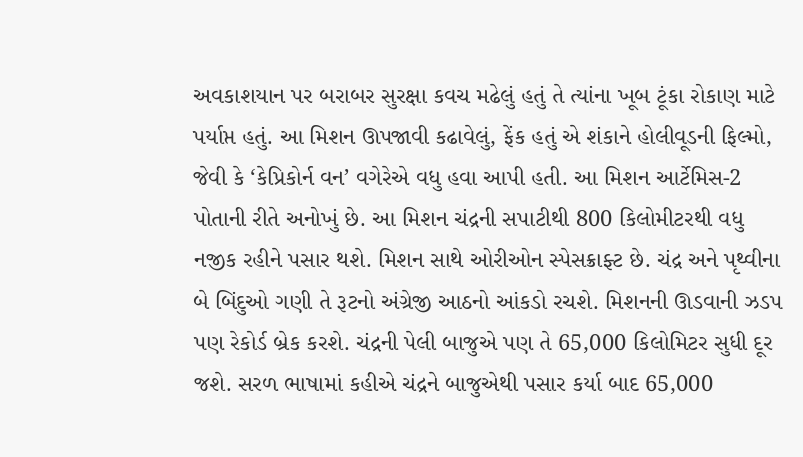અવકાશયાન પર બરાબર સુરક્ષા કવચ મઢેલું હતું તે ત્યાંના ખૂબ ટૂંકા રોકાણ માટે પર્યાપ્ત હતું. આ મિશન ઊપજાવી કઢાવેલું, ફેંક હતું એ શંકાને હોલીવૂડની ફિલ્મો, જેવી કે ‘કેપ્રિકોર્ન વન’ વગેરેએ વધુ હવા આપી હતી. આ મિશન આર્ટેમિસ-2 પોતાની રીતે અનોખું છે. આ મિશન ચંદ્રની સપાટીથી 800 કિલોમીટરથી વધુ નજીક રહીને પસાર થશે. મિશન સાથે ઓરીઓન સ્પેસક્રાફ્ટ છે. ચંદ્ર અને પૃથ્વીના બે બિંદુઓ ગણી તે રૂટનો અંગ્રેજી આઠનો આંકડો રચશે. મિશનની ઊડવાની ઝડપ પણ રેકોર્ડ બ્રેક કરશે. ચંદ્રની પેલી બાજુએ પણ તે 65,000 કિલોમિટર સુધી દૂર જશે. સરળ ભાષામાં કહીએ ચંદ્રને બાજુએથી પસાર કર્યા બાદ 65,000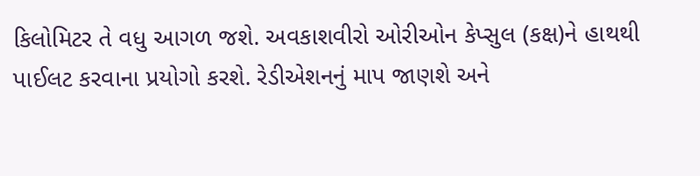કિલોમિટર તે વધુ આગળ જશે. અવકાશવીરો ઓરીઓન કેપ્સુલ (કક્ષ)ને હાથથી પાઈલટ કરવાના પ્રયોગો કરશે. રેડીએશનનું માપ જાણશે અને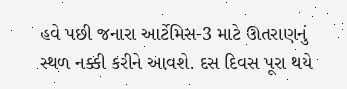હવે પછી જનારા આર્ટેમિસ-3 માટે ઊતરાણનું સ્થળ નક્કી કરીને આવશે. દસ દિવસ પૂરા થયે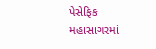પેસેફિક મહાસાગરમાં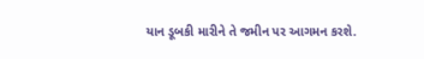યાન ડૂબકી મારીને તે જમીન પર આગમન કરશે.